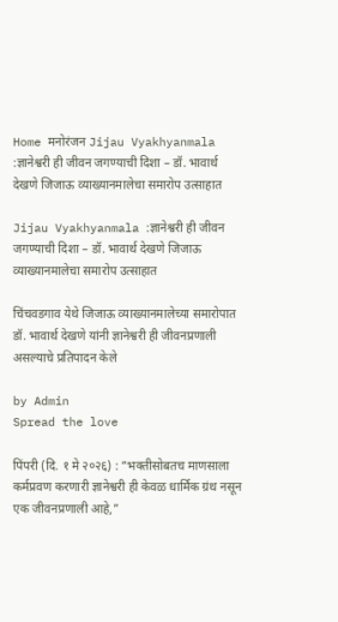Home मनोरंजन Jijau Vyakhyanmala :ज्ञानेश्वरी ही जीवन जगण्याची दिशा – डॉ. भावार्थ देखणे जिजाऊ व्याख्यानमालेचा समारोप उत्साहात

Jijau Vyakhyanmala :ज्ञानेश्वरी ही जीवन जगण्याची दिशा – डॉ. भावार्थ देखणे जिजाऊ व्याख्यानमालेचा समारोप उत्साहात

चिंचवडगाव येथे जिजाऊ व्याख्यानमालेच्या समारोपात डॉ. भावार्थ देखणे यांनी ज्ञानेश्वरी ही जीवनप्रणाली असल्याचे प्रतिपादन केले

by Admin
Spread the love

पिंपरी (दि. १ मे २०२६) : “भक्तीसोबतच माणसाला कर्मप्रवण करणारी ज्ञानेश्वरी ही केवळ धार्मिक ग्रंथ नसून एक जीवनप्रणाली आहे,”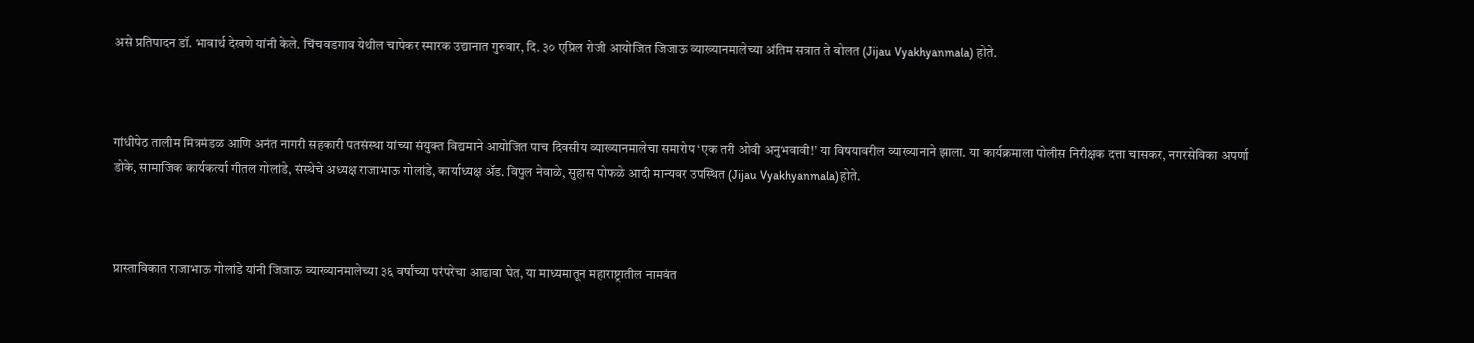असे प्रतिपादन डॉ. भावार्थ देखणे यांनी केले. चिंचवडगाव येथील चापेकर स्मारक उद्यानात गुरुवार, दि. ३० एप्रिल रोजी आयोजित जिजाऊ व्याख्यानमालेच्या अंतिम सत्रात ते बोलत (Jijau Vyakhyanmala) होते.



गांधीपेठ तालीम मित्रमंडळ आणि अनंत नागरी सहकारी पतसंस्था यांच्या संयुक्त विद्यमाने आयोजित पाच दिवसीय व्याख्यानमालेचा समारोप ‘एक तरी ओवी अनुभवावी!’ या विषयावरील व्याख्यानाने झाला. या कार्यक्रमाला पोलीस निरीक्षक दत्ता चासकर, नगरसेविका अपर्णा डोके, सामाजिक कार्यकर्त्या गीतल गोलांडे, संस्थेचे अध्यक्ष राजाभाऊ गोलांडे, कार्याध्यक्ष ॲड. विपुल नेवाळे, सुहास पोफळे आदी मान्यवर उपस्थित (Jijau Vyakhyanmala)होते.



प्रास्ताविकात राजाभाऊ गोलांडे यांनी जिजाऊ व्याख्यानमालेच्या ३६ वर्षांच्या परंपरेचा आढावा घेत, या माध्यमातून महाराष्ट्रातील नामवंत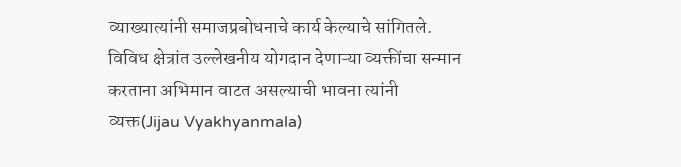व्याख्यात्यांनी समाजप्रबोधनाचे कार्य केल्याचे सांगितले. विविध क्षेत्रांत उल्लेखनीय योगदान देणाऱ्या व्यक्तींचा सन्मान करताना अभिमान वाटत असल्याची भावना त्यांनी व्यक्त(Jijau Vyakhyanmala)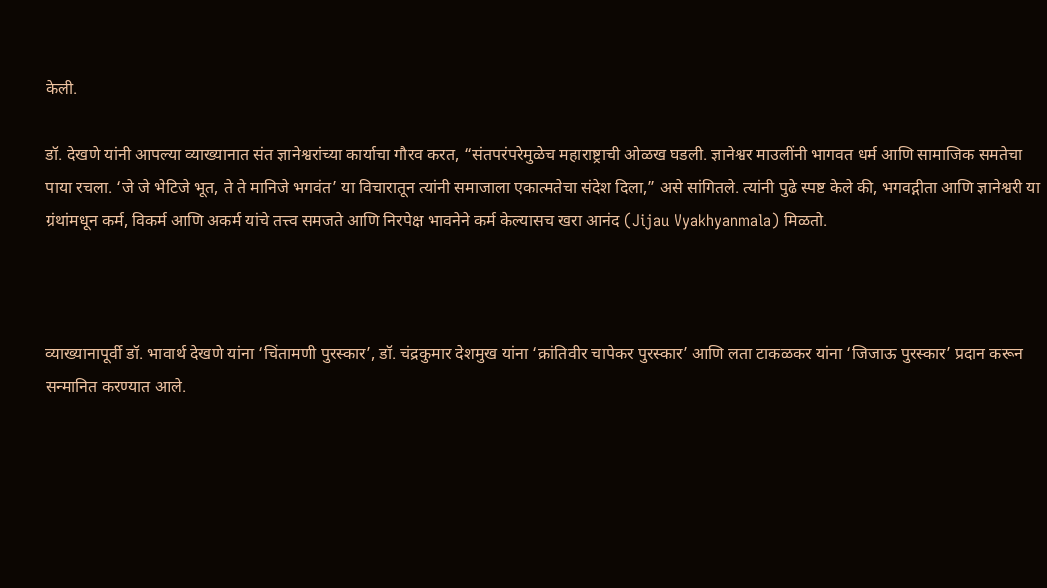केली.

डॉ. देखणे यांनी आपल्या व्याख्यानात संत ज्ञानेश्वरांच्या कार्याचा गौरव करत, “संतपरंपरेमुळेच महाराष्ट्राची ओळख घडली. ज्ञानेश्वर माउलींनी भागवत धर्म आणि सामाजिक समतेचा पाया रचला. ‘जे जे भेटिजे भूत, ते ते मानिजे भगवंत’ या विचारातून त्यांनी समाजाला एकात्मतेचा संदेश दिला,” असे सांगितले. त्यांनी पुढे स्पष्ट केले की, भगवद्गीता आणि ज्ञानेश्वरी या ग्रंथांमधून कर्म, विकर्म आणि अकर्म यांचे तत्त्व समजते आणि निरपेक्ष भावनेने कर्म केल्यासच खरा आनंद (Jijau Vyakhyanmala) मिळतो.



व्याख्यानापूर्वी डॉ. भावार्थ देखणे यांना ‘चिंतामणी पुरस्कार’, डॉ. चंद्रकुमार देशमुख यांना ‘क्रांतिवीर चापेकर पुरस्कार’ आणि लता टाकळकर यांना ‘जिजाऊ पुरस्कार’ प्रदान करून सन्मानित करण्यात आले.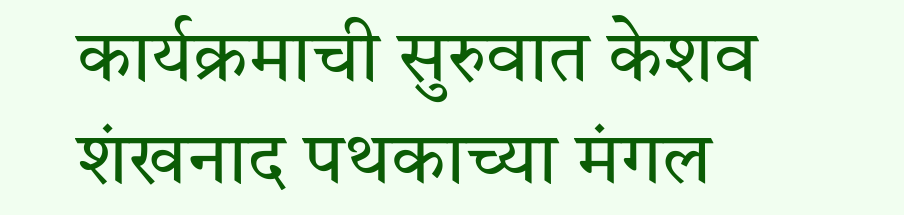कार्यक्रमाची सुरुवात केशव शंखनाद पथकाच्या मंगल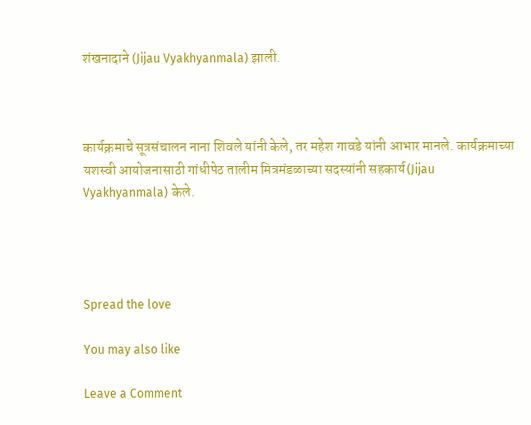शंखनादाने (Jijau Vyakhyanmala) झाली.



कार्यक्रमाचे सूत्रसंचालन नाना शिवले यांनी केले, तर महेश गावडे यांनी आभार मानले. कार्यक्रमाच्या यशस्वी आयोजनासाठी गांधीपेठ तालीम मित्रमंडळाच्या सदस्यांनी सहकार्य(Jijau Vyakhyanmala) केले.




Spread the love

You may also like

Leave a Comment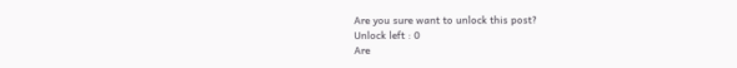Are you sure want to unlock this post?
Unlock left : 0
Are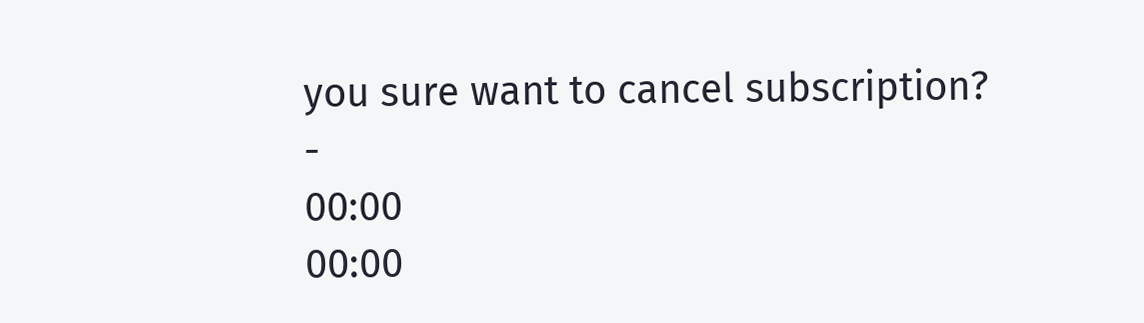you sure want to cancel subscription?
-
00:00
00:00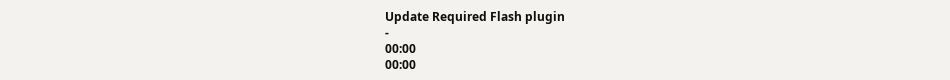Update Required Flash plugin
-
00:00
00:00